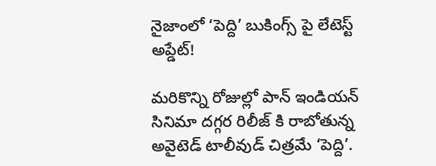నైజాంలో ‘పెద్ది’ బుకింగ్స్ పై లేటెస్ట్ అప్డేట్!

మరికొన్ని రోజుల్లో పాన్ ఇండియన్ సినిమా దగ్గర రిలీజ్ కి రాబోతున్న అవైటెడ్ టాలీవుడ్ చిత్రమే ‘పెద్ది’.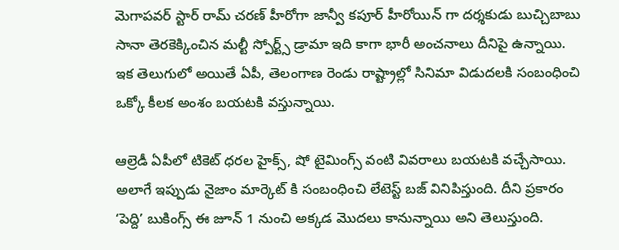మెగాపవర్ స్టార్ రామ్ చరణ్ హీరోగా జాన్వీ కపూర్ హీరోయిన్ గా దర్శకుడు బుచ్చిబాబు సానా తెరకెక్కించిన మల్టీ స్పోర్ట్స్ డ్రామా ఇది కాగా భారీ అంచనాలు దీనిపై ఉన్నాయి. ఇక తెలుగులో అయితే ఏపీ, తెలంగాణ రెండు రాష్ట్రాల్లో సినిమా విడుదలకి సంబంధించి ఒక్కో కీలక అంశం బయటకి వస్తున్నాయి.

ఆల్రెడీ ఏపీలో టికెట్ ధరల హైక్స్, షో టైమింగ్స్ వంటి వివరాలు బయటకి వచ్చేసాయి. అలాగే ఇప్పుడు నైజాం మార్కెట్ కి సంబంధించి లేటెస్ట్ బజ్ వినిపిస్తుంది. దీని ప్రకారం ‘పెద్ది’ బుకింగ్స్ ఈ జూన్ 1 నుంచి అక్కడ మొదలు కానున్నాయి అని తెలుస్తుంది.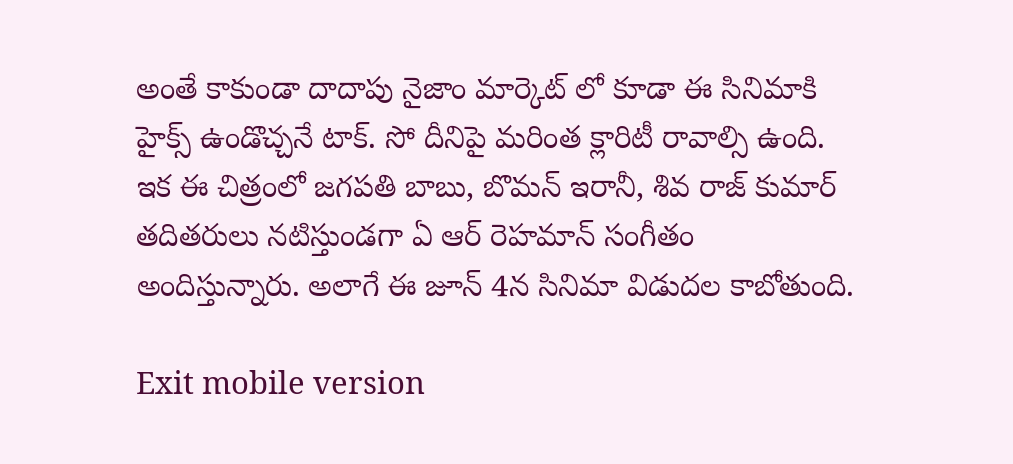అంతే కాకుండా దాదాపు నైజాం మార్కెట్ లో కూడా ఈ సినిమాకి హైక్స్ ఉండొచ్చనే టాక్. సో దీనిపై మరింత క్లారిటీ రావాల్సి ఉంది. ఇక ఈ చిత్రంలో జగపతి బాబు, బొమన్ ఇరానీ, శివ రాజ్ కుమార్ తదితరులు నటిస్తుండగా ఏ ఆర్ రెహమాన్ సంగీతం అందిస్తున్నారు. అలాగే ఈ జూన్ 4న సినిమా విడుదల కాబోతుంది.

Exit mobile version